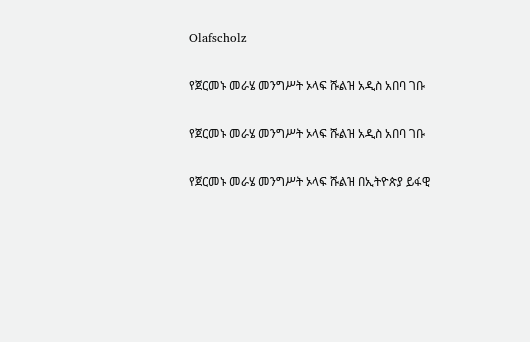Olafscholz

የጀርመኑ መራሄ መንግሥት ኦላፍ ሹልዝ አዲስ አበባ ገቡ

የጀርመኑ መራሄ መንግሥት ኦላፍ ሹልዝ አዲስ አበባ ገቡ

የጀርመኑ መራሄ መንግሥት ኦላፍ ሹልዝ በኢትዮጵያ ይፋዊ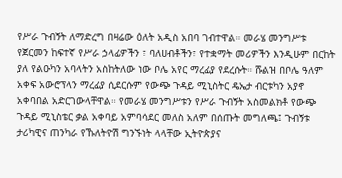የሥራ ጉብኝት ለማድረግ በዛሬው ዕለት አዲስ አበባ ገብተዋል። መራሄ መንግሥቱ የጀርመን ከፍተኛ የሥራ ኃላፊዎችን ፣ ባለሀብቶችን፣ የተቋማት መሪዎችን እንዲሁም በርከት ያለ የልዑካን አባላትን አስከትለው ነው ቦሌ አየር ማረፊያ የደረሱት። ሹልዝ በቦሌ ዓለም አቀፍ አውሮፕላን ማረፊያ ሲደርሱም የውጭ ጉዳይ ሚኒስትር ዴኤታ ብርቱካን አያኖ አቀባበል አድርገውላቸዋል። የመራሄ መንግሥቱን የሥራ ጉብኝት አስመልክቶ የውጭ ጉዳይ ሚኒስቴር ቃል አቀባይ አምባሳደር መለስ አለም በሰጡት መግለጫ፤ ጉብኝቱ ታሪካዊና ጠንካራ የኹለትዮሽ ግንኙነት ላላቸው ኢትዮጵያና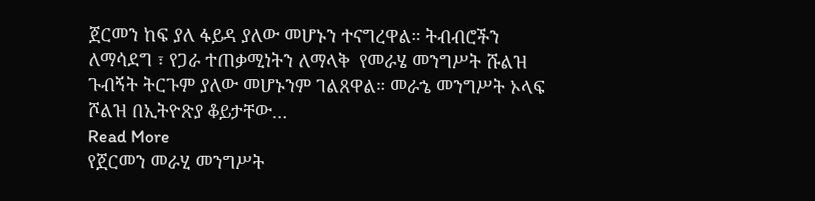ጀርመን ከፍ ያለ ፋይዳ ያለው መሆኑን ተናግረዋል። ትብብሮችን ለማሳደግ ፣ የጋራ ተጠቃሚነትን ለማላቅ  የመራሄ መንግሥት ሹልዝ ጉብኝት ትርጉም ያለው መሆኑንም ገልጸዋል። መራኄ መንግሥት ኦላፍ ሾልዝ በኢትዮጽያ ቆይታቸው…
Read More
የጀርመን መራሂ መንግሥት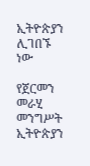ኢትዮጵያን ሊገበኙ ነው

የጀርመን መራሂ መንግሥት ኢትዮጵያን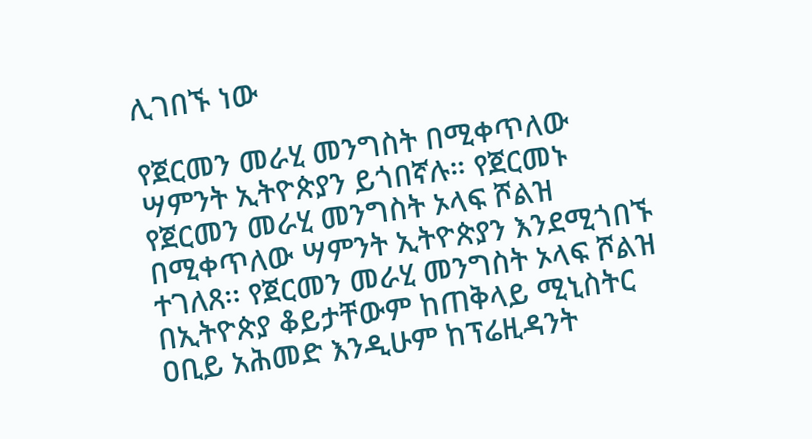ሊገበኙ ነው

የጀርመን መራሂ መንግስት በሚቀጥለው ሣምንት ኢትዮጵያን ይጎበኛሉ። የጀርመኑ የጀርመን መራሂ መንግስት ኦላፍ ሾልዝ በሚቀጥለው ሣምንት ኢትዮጵያን እንደሚጎበኙ ተገለጸ፡፡ የጀርመን መራሂ መንግስት ኦላፍ ሾልዝ በኢትዮጵያ ቆይታቸውም ከጠቅላይ ሚኒስትር ዐቢይ አሕመድ እንዲሁም ከፕሬዚዳንት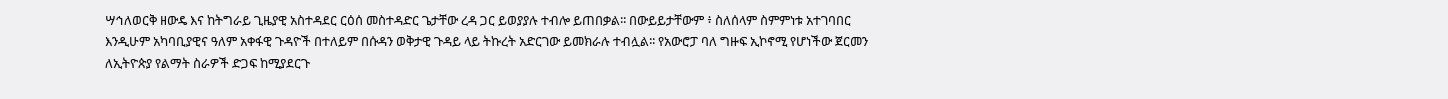ሣኅለወርቅ ዘውዴ እና ከትግራይ ጊዜያዊ አስተዳደር ርዕሰ መስተዳድር ጌታቸው ረዳ ጋር ይወያያሉ ተብሎ ይጠበቃል፡፡ በውይይታቸውም ፥ ስለሰላም ስምምነቱ አተገባበር እንዲሁም አካባቢያዊና ዓለም አቀፋዊ ጉዳዮች በተለይም በሱዳን ወቅታዊ ጉዳይ ላይ ትኩረት አድርገው ይመክራሉ ተብሏል፡፡ የአውሮፓ ባለ ግዙፍ ኢኮኖሚ የሆነችው ጀርመን ለኢትዮጵያ የልማት ስራዎች ድጋፍ ከሚያደርጉ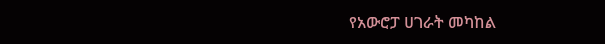የአውሮፓ ሀገራት መካከል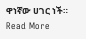ዋነኛው ሀገር ነች።
Read More